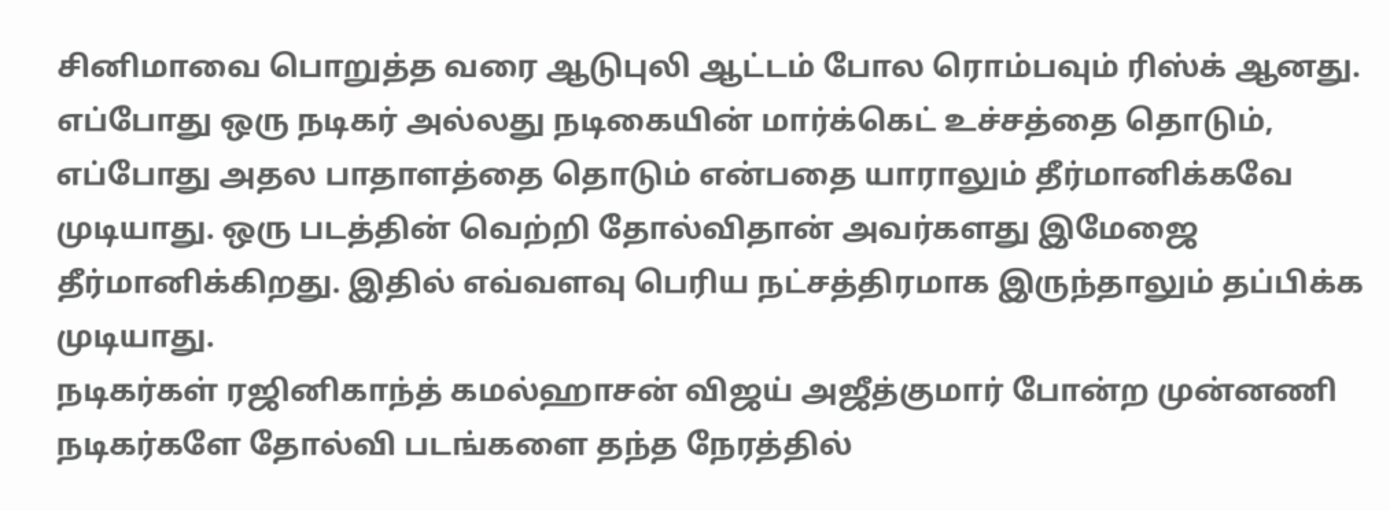சினிமாவை பொறுத்த வரை ஆடுபுலி ஆட்டம் போல ரொம்பவும் ரிஸ்க் ஆனது. எப்போது ஒரு நடிகர் அல்லது நடிகையின் மார்க்கெட் உச்சத்தை தொடும், எப்போது அதல பாதாளத்தை தொடும் என்பதை யாராலும் தீர்மானிக்கவே முடியாது. ஒரு படத்தின் வெற்றி தோல்விதான் அவர்களது இமேஜை தீர்மானிக்கிறது. இதில் எவ்வளவு பெரிய நட்சத்திரமாக இருந்தாலும் தப்பிக்க முடியாது.
நடிகர்கள் ரஜினிகாந்த் கமல்ஹாசன் விஜய் அஜீத்குமார் போன்ற முன்னணி நடிகர்களே தோல்வி படங்களை தந்த நேரத்தில்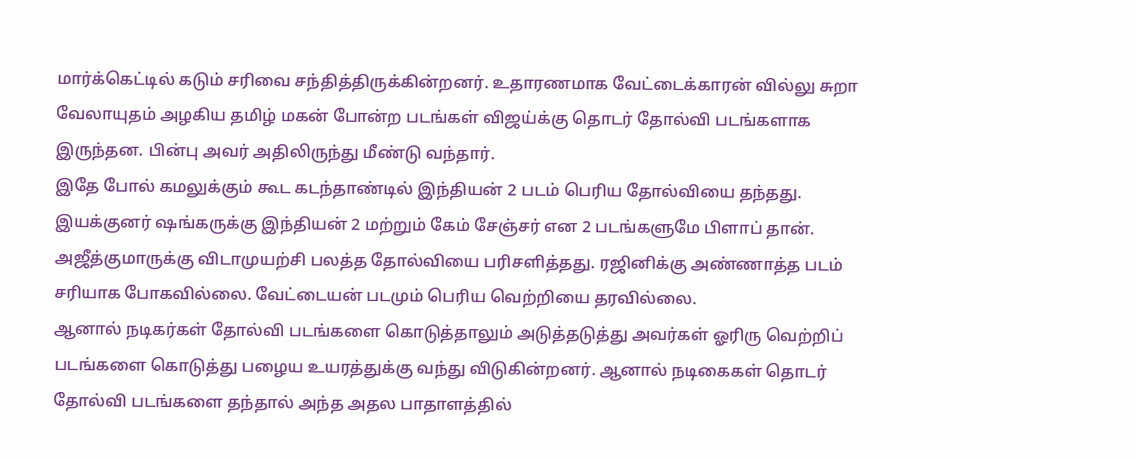மார்க்கெட்டில் கடும் சரிவை சந்தித்திருக்கின்றனர். உதாரணமாக வேட்டைக்காரன் வில்லு சுறா வேலாயுதம் அழகிய தமிழ் மகன் போன்ற படங்கள் விஜய்க்கு தொடர் தோல்வி படங்களாக இருந்தன. பின்பு அவர் அதிலிருந்து மீண்டு வந்தார்.
இதே போல் கமலுக்கும் கூட கடந்தாண்டில் இந்தியன் 2 படம் பெரிய தோல்வியை தந்தது. இயக்குனர் ஷங்கருக்கு இந்தியன் 2 மற்றும் கேம் சேஞ்சர் என 2 படங்களுமே பிளாப் தான். அஜீத்குமாருக்கு விடாமுயற்சி பலத்த தோல்வியை பரிசளித்தது. ரஜினிக்கு அண்ணாத்த படம் சரியாக போகவில்லை. வேட்டையன் படமும் பெரிய வெற்றியை தரவில்லை.
ஆனால் நடிகர்கள் தோல்வி படங்களை கொடுத்தாலும் அடுத்தடுத்து அவர்கள் ஓரிரு வெற்றிப் படங்களை கொடுத்து பழைய உயரத்துக்கு வந்து விடுகின்றனர். ஆனால் நடிகைகள் தொடர் தோல்வி படங்களை தந்தால் அந்த அதல பாதாளத்தில்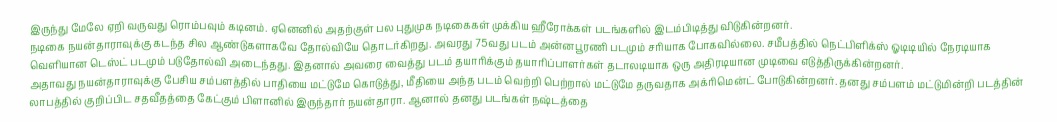இருந்து மேலே ஏறி வருவது ரொம்பவும் கடினம். ஏனெனில் அதற்குள் பல புதுமுக நடிகைகள் முக்கிய ஹீரோக்கள் படங்களில் இடம்பிடித்து விடுகின்றனர்.
நடிகை நயன்தாராவுக்கு கடந்த சில ஆண்டுகளாகவே தோல்வியே தொடர்கிறது. அவரது 75வது படம் அன்னபூரணி படமும் சரியாக போகவில்லை. சமீபத்தில் நெட்பிளிக்ஸ் ஓடிடியில் நேரடியாக வெளியான டெஸ்ட் படமும் படுதோல்வி அடைந்தது. இதனால் அவரை வைத்து படம் தயாரிக்கும் தயாரிப்பாளர்கள் தடாலடியாக ஒரு அதிரடியான முடிவை எடுத்திருக்கின்றனர்.
அதாவது நயன்தாராவுக்கு பேசிய சம்பளத்தில் பாதியை மட்டுமே கொடுத்து, மீதியை அந்த படம் வெற்றி பெற்றால் மட்டுமே தருவதாக அக்ரிமென்ட் போடுகின்றனர். தனது சம்பளம் மட்டுமின்றி படத்தின் லாபத்தில் குறிப்பிட சதவீதத்தை கேட்கும் பிளானில் இருந்தார் நயன்தாரா. ஆனால் தனது படங்கள் நஷ்டத்தை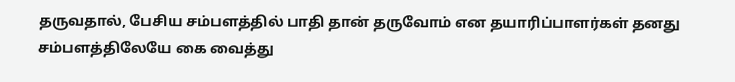தருவதால், பேசிய சம்பளத்தில் பாதி தான் தருவோம் என தயாரிப்பாளர்கள் தனது சம்பளத்திலேயே கை வைத்து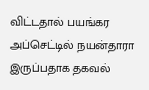விட்டதால் பயங்கர அப்செட்டில் நயன்தாரா இருப்பதாக தகவல்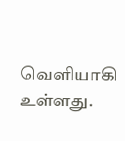வெளியாகி உள்ளது.